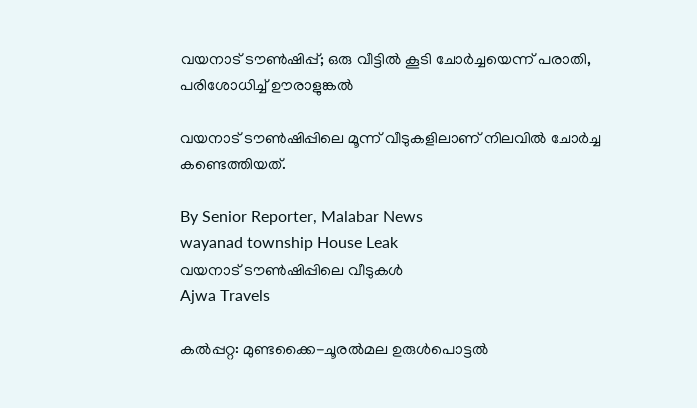വയനാട് ടൗൺഷിപ്പ്; ഒരു വീട്ടിൽ കൂടി ചോർച്ചയെന്ന് പരാതി, പരിശോധിച്ച് ഊരാളുങ്കൽ

വയനാട് ടൗൺഷിപ്പിലെ മൂന്ന് വീടുകളിലാണ് നിലവിൽ ചോർച്ച കണ്ടെത്തിയത്.

By Senior Reporter, Malabar News
wayanad township House Leak
വയനാട് ടൗൺഷിപ്പിലെ വീടുകൾ
Ajwa Travels

കൽപ്പറ്റ: മുണ്ടക്കൈ-ചൂരൽമല ഉരുൾപൊട്ടൽ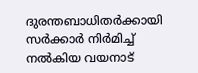ദുരന്തബാധിതർക്കായി സർക്കാർ നിർമിച്ച് നൽകിയ വയനാട്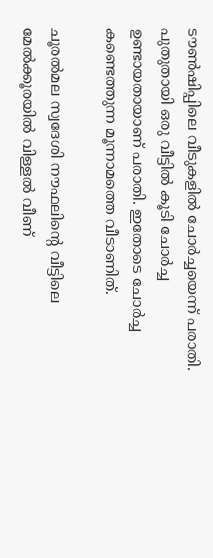ടൗൺഷിപ്പിലെ വീടുകളിൽ ചോർച്ചയെന്ന് പരാതി. പുതുതായി ഒരു വീട്ടിൽ കൂടി ചോർച്ച ഉണ്ടായതായാണ് പരാതി. ഇതോടെ ചോർച്ച കണ്ടെത്തുന്ന മൂന്നാമത്തെ വീടാണിത്.

ചൂരൽമല സ്വദേശി നൗഫലിന്റെ വീട്ടിലെ മേൽക്കൂരയിൽ വിള്ളൽ വീണ്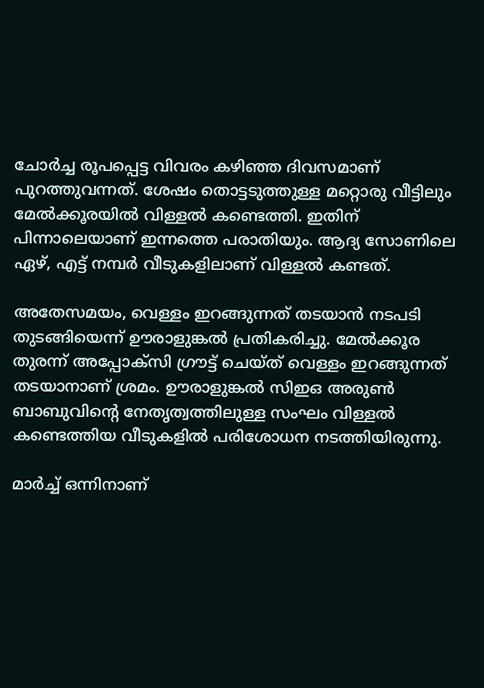ചോർച്ച രൂപപ്പെട്ട വിവരം കഴിഞ്ഞ ദിവസമാണ് പുറത്തുവന്നത്. ശേഷം തൊട്ടടുത്തുള്ള മറ്റൊരു വീട്ടിലും മേൽക്കൂരയിൽ വിള്ളൽ കണ്ടെത്തി. ഇതിന് പിന്നാലെയാണ് ഇന്നത്തെ പരാതിയും. ആദ്യ സോണിലെ ഏഴ്, എട്ട് നമ്പർ വീടുകളിലാണ് വിള്ളൽ കണ്ടത്.

അതേസമയം, വെള്ളം ഇറങ്ങുന്നത് തടയാൻ നടപടി തുടങ്ങിയെന്ന് ഊരാളുങ്കൽ പ്രതികരിച്ചു. മേൽക്കൂര തുരന്ന് അപ്പോക്‌സി ഗ്രൗട്ട് ചെയ്‌ത്‌ വെള്ളം ഇറങ്ങുന്നത് തടയാനാണ് ശ്രമം. ഊരാളുങ്കൽ സിഇഒ അരുൺ ബാബുവിന്റെ നേതൃത്വത്തിലുള്ള സംഘം വിള്ളൽ കണ്ടെത്തിയ വീടുകളിൽ പരിശോധന നടത്തിയിരുന്നു.

മാർച്ച് ഒന്നിനാണ്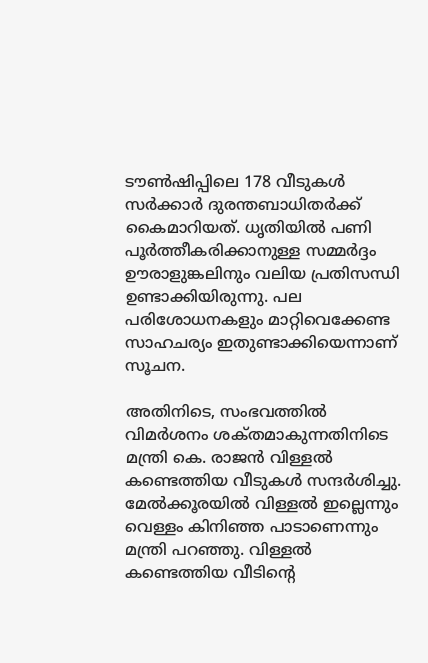ടൗൺഷിപ്പിലെ 178 വീടുകൾ സർക്കാർ ദുരന്തബാധിതർക്ക് കൈമാറിയത്. ധൃതിയിൽ പണി പൂർത്തീകരിക്കാനുള്ള സമ്മർദ്ദം ഊരാളുങ്കലിനും വലിയ പ്രതിസന്ധി ഉണ്ടാക്കിയിരുന്നു. പല പരിശോധനകളും മാറ്റിവെക്കേണ്ട സാഹചര്യം ഇതുണ്ടാക്കിയെന്നാണ് സൂചന.

അതിനിടെ, സംഭവത്തിൽ വിമർശനം ശക്‌തമാകുന്നതിനിടെ മന്ത്രി കെ. രാജൻ വിള്ളൽ കണ്ടെത്തിയ വീടുകൾ സന്ദർശിച്ചു. മേൽക്കൂരയിൽ വിള്ളൽ ഇല്ലെന്നും വെള്ളം കിനിഞ്ഞ പാടാണെന്നും മന്ത്രി പറഞ്ഞു. വിള്ളൽ കണ്ടെത്തിയ വീടിന്റെ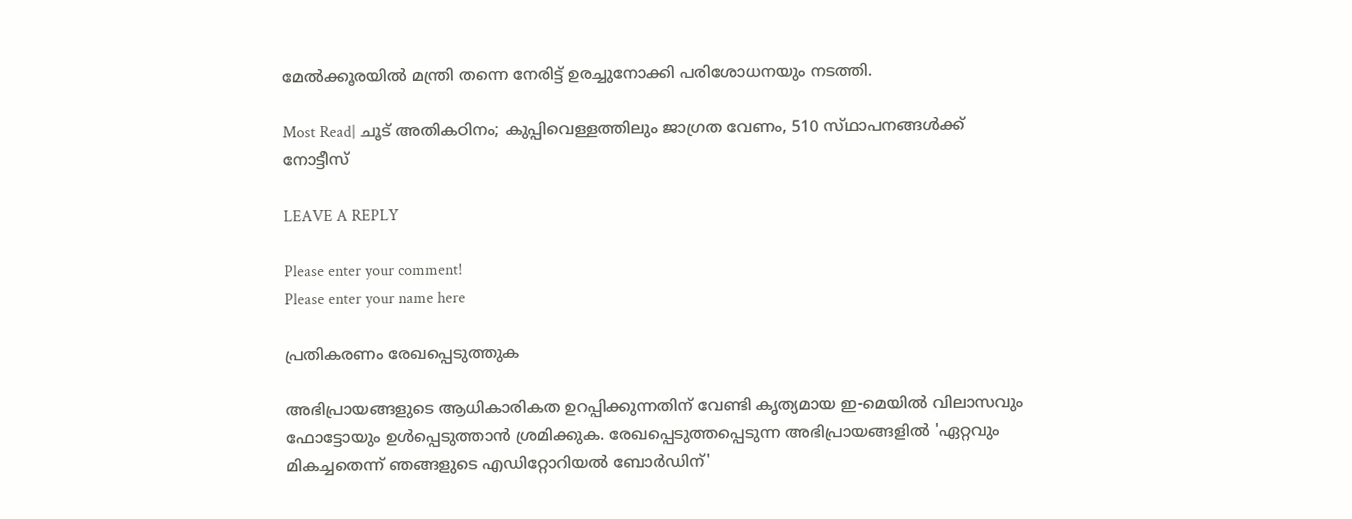മേൽക്കൂരയിൽ മന്ത്രി തന്നെ നേരിട്ട് ഉരച്ചുനോക്കി പരിശോധനയും നടത്തി.

Most Read| ചൂട് അതികഠിനം; കുപ്പിവെള്ളത്തിലും ജാഗ്രത വേണം, 510 സ്‌ഥാപനങ്ങൾക്ക്‌ നോട്ടീസ്

LEAVE A REPLY

Please enter your comment!
Please enter your name here

പ്രതികരണം രേഖപ്പെടുത്തുക

അഭിപ്രായങ്ങളുടെ ആധികാരികത ഉറപ്പിക്കുന്നതിന് വേണ്ടി കൃത്യമായ ഇ-മെയിൽ വിലാസവും ഫോട്ടോയും ഉൾപ്പെടുത്താൻ ശ്രമിക്കുക. രേഖപ്പെടുത്തപ്പെടുന്ന അഭിപ്രായങ്ങളിൽ 'ഏറ്റവും മികച്ചതെന്ന് ഞങ്ങളുടെ എഡിറ്റോറിയൽ ബോർഡിന്'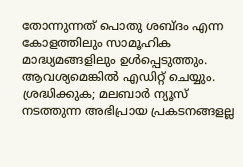തോന്നുന്നത് പൊതു ശബ്‌ദം എന്ന കോളത്തിലും സാമൂഹിക മാദ്ധ്യമങ്ങളിലും ഉൾപ്പെടുത്തും. ആവശ്യമെങ്കിൽ എഡിറ്റ് ചെയ്യും. ശ്രദ്ധിക്കുക; മലബാർ ന്യൂസ് നടത്തുന്ന അഭിപ്രായ പ്രകടനങ്ങളല്ല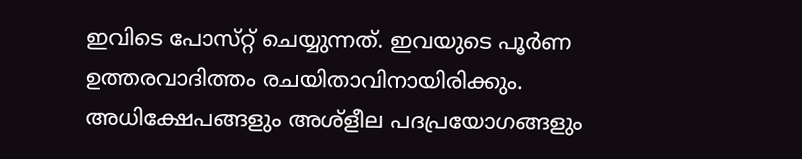ഇവിടെ പോസ്‌റ്റ് ചെയ്യുന്നത്. ഇവയുടെ പൂർണ ഉത്തരവാദിത്തം രചയിതാവിനായിരിക്കും. അധിക്ഷേപങ്ങളും അശ്‌ളീല പദപ്രയോഗങ്ങളും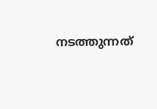നടത്തുന്നത്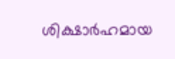ശിക്ഷാർഹമായ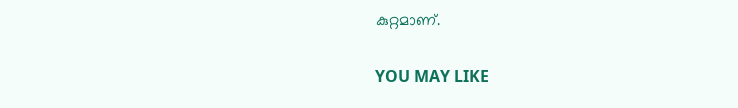കുറ്റമാണ്.

YOU MAY LIKE